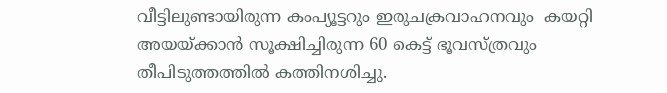വീട്ടിലുണ്ടായിരുന്ന കംപ്യൂട്ടറും ഇരുചക്രവാഹനവും  കയറ്റി അയയ്ക്കാൻ സൂക്ഷിച്ചിരുന്ന 60 കെട്ട് ഭൂവസ്ത്രവും തീപിടുത്തത്തില്‍ കത്തിനശിച്ചു.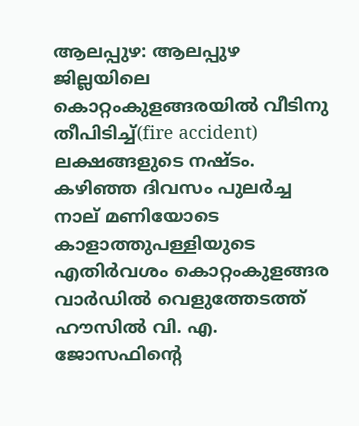ആലപ്പുഴ: ആലപ്പുഴ ജില്ലയിലെ കൊറ്റംകുളങ്ങരയിൽ വീടിനു തീപിടിച്ച്(fire accident) ലക്ഷങ്ങളുടെ നഷ്ടം. കഴിഞ്ഞ ദിവസം പുലർച്ച നാല് മണിയോടെ കാളാത്തുപള്ളിയുടെ എതിർവശം കൊറ്റംകുളങ്ങര വാർഡിൽ വെളുത്തേടത്ത് ഹൗസിൽ വി. എ. ജോസഫിന്റെ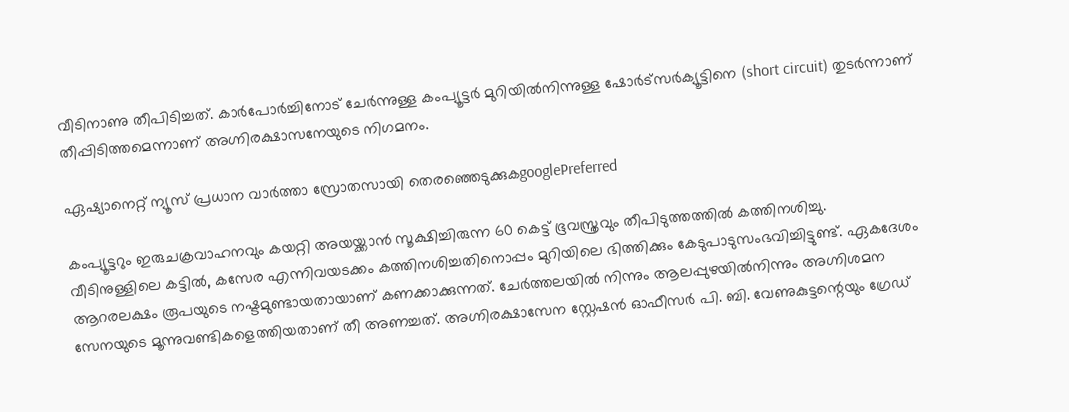വീടിനാണു തീപിടിച്ചത്. കാർപോർച്ചിനോട് ചേർന്നുള്ള കംപ്യൂട്ടർ മുറിയിൽനിന്നുള്ള ഷോർട്സർക്യൂട്ടിനെ (short circuit) തുടർന്നാണ് തീപ്പിടിത്തമെന്നാണ് അഗ്നിരക്ഷാസനേയുടെ നിഗമനം.

ഏഷ്യാനെറ്റ് ന്യൂസ് പ്രധാന വാർത്താ സ്രോതസായി തെരഞ്ഞെടുക്കുകgooglePreferred

കംപ്യൂട്ടറും ഇരുചക്രവാഹനവും കയറ്റി അയയ്ക്കാൻ സൂക്ഷിച്ചിരുന്ന 60 കെട്ട് ഭൂവസ്ത്രവും തീപിടുത്തത്തില്‍ കത്തിനശിച്ചു.
വീടിനുള്ളിലെ കട്ടിൽ, കസേര എന്നിവയടക്കം കത്തിനശിച്ചതിനൊപ്പം മുറിയിലെ ഭിത്തിക്കും കേടുപാടുസംഭവിച്ചിട്ടുണ്ട്. ഏകദേശം ആറരലക്ഷം രൂപയുടെ നഷ്ടമുണ്ടായതായാണ് കണക്കാക്കുന്നത്. ചേർത്തലയിൽ നിന്നും ആലപ്പുഴയിൽനിന്നും അഗ്നിശമന സേനയുടെ മൂന്നുവണ്ടികളെത്തിയതാണ് തീ അണച്ചത്. അഗ്നിരക്ഷാസേന സ്റ്റേഷൻ ഓഫീസർ പി. ബി. വേണുകുട്ടന്റെയും ഗ്രേഡ്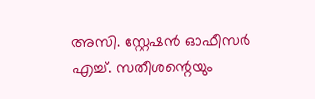അസി. സ്റ്റേഷൻ ഓഫീസർ എച്ച്. സതീശന്റെയും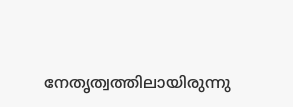നേതൃത്വത്തിലായിരുന്നു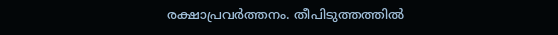രക്ഷാപ്രവര്‍ത്തനം. തീപിടുത്തത്തില്‍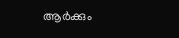ആര്‍ക്കും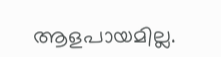ആളപായമില്ല.